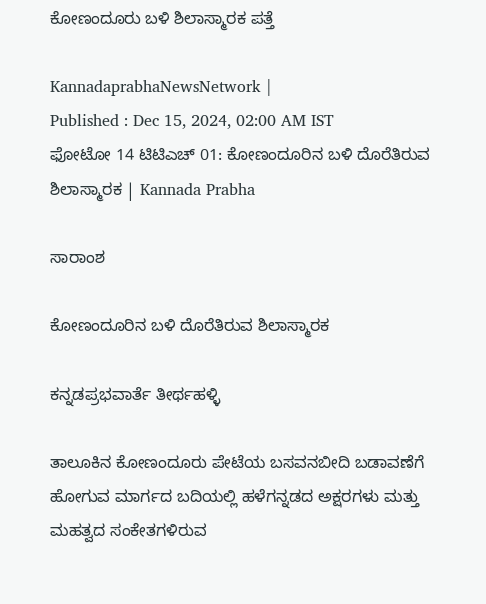ಕೋಣಂದೂರು ಬಳಿ ಶಿಲಾಸ್ಮಾರಕ ಪತ್ತೆ

KannadaprabhaNewsNetwork |
Published : Dec 15, 2024, 02:00 AM IST
ಫೋಟೋ 14 ಟಿಟಿಎಚ್ 01: ಕೋಣಂದೂರಿನ ಬಳಿ ದೊರೆತಿರುವ ಶಿಲಾಸ್ಮಾರಕ | Kannada Prabha

ಸಾರಾಂಶ

ಕೋಣಂದೂರಿನ ಬಳಿ ದೊರೆತಿರುವ ಶಿಲಾಸ್ಮಾರಕ

ಕನ್ನಡಪ್ರಭವಾರ್ತೆ ತೀರ್ಥಹಳ್ಳಿ

ತಾಲೂಕಿನ ಕೋಣಂದೂರು ಪೇಟೆಯ ಬಸವನಬೀದಿ ಬಡಾವಣೆಗೆ ಹೋಗುವ ಮಾರ್ಗದ ಬದಿಯಲ್ಲಿ ಹಳೆಗನ್ನಡದ ಅಕ್ಷರಗಳು ಮತ್ತು ಮಹತ್ವದ ಸಂಕೇತಗಳಿರುವ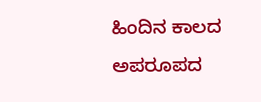ಹಿಂದಿನ ಕಾಲದ ಅಪರೂಪದ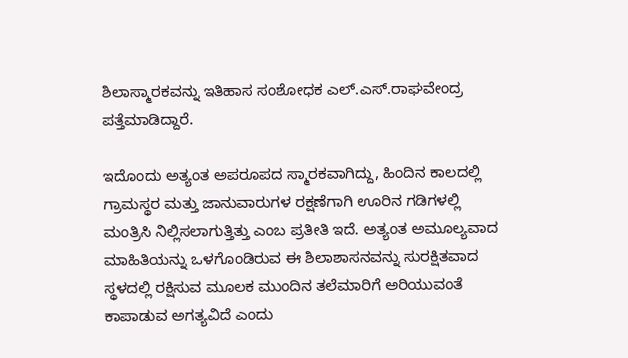ಶಿಲಾಸ್ಮಾರಕವನ್ನು ಇತಿಹಾಸ ಸಂಶೋಧಕ ಎಲ್.ಎಸ್.ರಾಘವೇಂದ್ರ ಪತ್ತೆಮಾಡಿದ್ದಾರೆ.

ಇದೊಂದು ಅತ್ಯಂತ ಅಪರೂಪದ ಸ್ಮಾರಕವಾಗಿದ್ದು, ಹಿಂದಿನ ಕಾಲದಲ್ಲಿ ಗ್ರಾಮಸ್ಥರ ಮತ್ತು ಜಾನುವಾರುಗಳ ರಕ್ಷಣೆಗಾಗಿ ಊರಿನ ಗಡಿಗಳಲ್ಲಿ ಮಂತ್ರಿಸಿ ನಿಲ್ಲಿಸಲಾಗುತ್ತಿತ್ತು ಎಂಬ ಪ್ರತೀತಿ ಇದೆ. ಅತ್ಯಂತ ಅಮೂಲ್ಯವಾದ ಮಾಹಿತಿಯನ್ನು ಒಳಗೊಂಡಿರುವ ಈ ಶಿಲಾಶಾಸನವನ್ನು ಸುರಕ್ಷಿತವಾದ ಸ್ಥಳದಲ್ಲಿ ರಕ್ಷಿಸುವ ಮೂಲಕ ಮುಂದಿನ ತಲೆಮಾರಿಗೆ ಅರಿಯುವಂತೆ ಕಾಪಾಡುವ ಅಗತ್ಯವಿದೆ ಎಂದು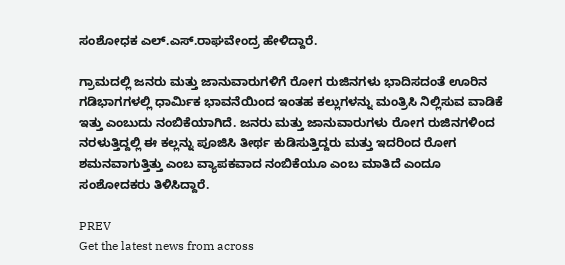ಸಂಶೋಧಕ ಎಲ್.ಎಸ್.ರಾಘವೇಂದ್ರ ಹೇಳಿದ್ದಾರೆ.

ಗ್ರಾಮದಲ್ಲಿ ಜನರು ಮತ್ತು ಜಾನುವಾರುಗಳಿಗೆ ರೋಗ ರುಜಿನಗಳು ಭಾದಿಸದಂತೆ ಊರಿನ ಗಡಿಭಾಗಗಳಲ್ಲಿ ಧಾರ್ಮಿಕ ಭಾವನೆಯಿಂದ ಇಂತಹ ಕಲ್ಲುಗಳನ್ನು ಮಂತ್ರಿಸಿ ನಿಲ್ಲಿಸುವ ವಾಡಿಕೆ ಇತ್ತು ಎಂಬುದು ನಂಬಿಕೆಯಾಗಿದೆ. ಜನರು ಮತ್ತು ಜಾನುವಾರುಗಳು ರೋಗ ರುಜಿನಗಳಿಂದ ನರಳುತ್ತಿದ್ದಲ್ಲಿ ಈ ಕಲ್ಲನ್ನು ಪೂಜಿಸಿ ತೀರ್ಥ ಕುಡಿಸುತ್ತಿದ್ದರು ಮತ್ತು ಇದರಿಂದ ರೋಗ ಶಮನವಾಗುತ್ತಿತ್ತು ಎಂಬ ವ್ಯಾಪಕವಾದ ನಂಬಿಕೆಯೂ ಎಂಬ ಮಾತಿದೆ ಎಂದೂ ಸಂಶೋದಕರು ತಿಳಿಸಿದ್ದಾರೆ.

PREV
Get the latest news from across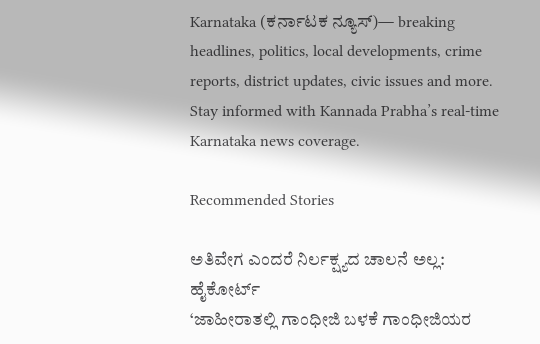Karnataka (ಕರ್ನಾಟಕ ನ್ಯೂಸ್)— breaking headlines, politics, local developments, crime reports, district updates, civic issues and more. Stay informed with Kannada Prabha’s real‑time Karnataka news coverage.

Recommended Stories

ಅತಿವೇಗ ಎಂದರೆ ನಿರ್ಲಕ್ಷ್ಯದ ಚಾಲನೆ ಅಲ್ಲ: ಹೈಕೋರ್ಟ್‌
‘ಜಾಹೀರಾತಲ್ಲಿ ಗಾಂಧೀಜಿ ಬಳಕೆ ಗಾಂಧೀಜಿಯರ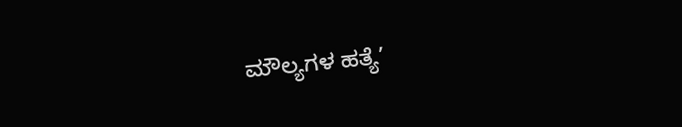ಮೌಲ್ಯಗಳ ಹತ್ಯೆ’